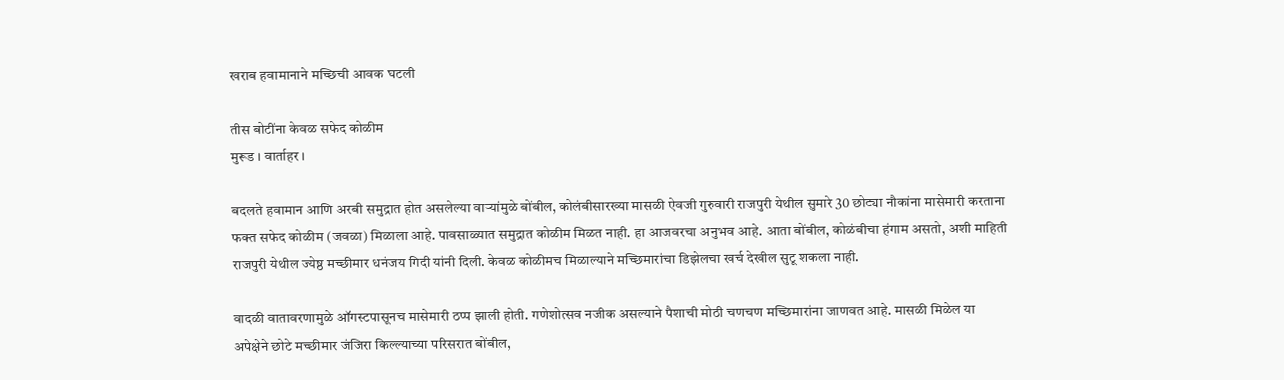खराब हवामानाने मच्छिची आवक घटली

तीस बोटींना केवळ सफेद कोळीम
मुरूड । वार्ताहर ।

बदलते हवामान आणि अरबी समुद्रात होत असलेल्या वार्‍यांमुळे बोंबील, कोलंबीसारख्या मासळी ऐवजी गुरुवारी राजपुरी येथील सुमारे 30 छोट्या नौकांना मासेमारी करताना फक्त सफेद कोळीम (जवळा) मिळाला आहे. पावसाळ्यात समुद्रात कोळीम मिळत नाही. हा आजवरचा अनुभव आहे. आता बोंबील, कोळंबीचा हंगाम असतो, अशी माहिती राजपुरी येथील ज्येष्ठ मच्छीमार धनंजय गिदी यांनी दिली. केवळ कोळीमच मिळाल्याने मच्छिमारांचा डिझेलचा खर्च देखील सुटू शकला नाही.

वादळी वातावरणामुळे ऑगस्टपासूनच मासेमारी ठप्प झाली होती. गणेशोत्सव नजीक असल्याने पैशाची मोठी चणचण मच्छिमारांना जाणवत आहे. मासळी मिळेल या अपेक्षेने छोटे मच्छीमार जंजिरा किल्ल्याच्या परिसरात बोंबील,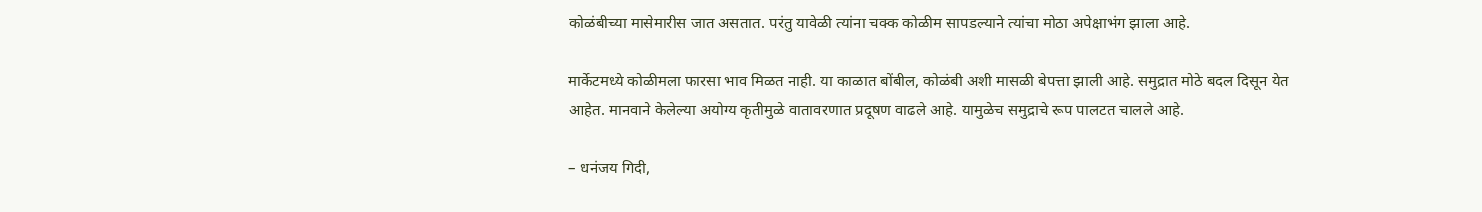कोळंबीच्या मासेमारीस जात असतात. परंतु यावेळी त्यांना चक्क कोळीम सापडल्याने त्यांचा मोठा अपेक्षाभंग झाला आहे.

मार्केटमध्ये कोळीमला फारसा भाव मिळत नाही. या काळात बोंबील, कोळंबी अशी मासळी बेपत्ता झाली आहे. समुद्रात मोठे बदल दिसून येत आहेत. मानवाने केलेल्या अयोग्य कृतीमुळे वातावरणात प्रदूषण वाढले आहे. यामुळेच समुद्राचे रूप पालटत चालले आहे.

– धनंजय गिदी,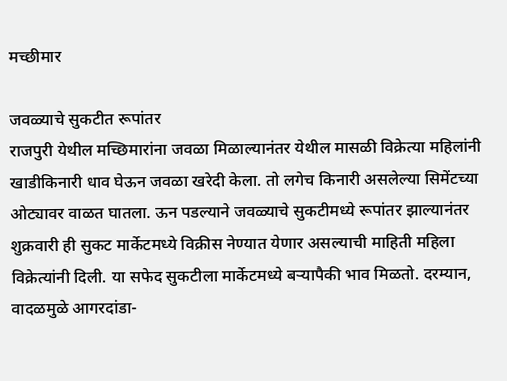मच्छीमार

जवळ्याचे सुकटीत रूपांतर
राजपुरी येथील मच्छिमारांना जवळा मिळाल्यानंतर येथील मासळी विक्रेत्या महिलांनी खाडीकिनारी धाव घेऊन जवळा खरेदी केला. तो लगेच किनारी असलेल्या सिमेंटच्या ओट्यावर वाळत घातला. ऊन पडल्याने जवळ्याचे सुकटीमध्ये रूपांतर झाल्यानंतर शुक्रवारी ही सुकट मार्केटमध्ये विक्रीस नेण्यात येणार असल्याची माहिती महिला विक्रेत्यांनी दिली. या सफेद सुकटीला मार्केटमध्ये बर्‍यापैकी भाव मिळतो. दरम्यान, वादळमुळे आगरदांडा-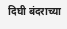दिघी बंदराच्या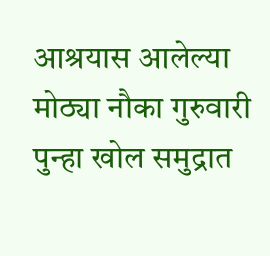आश्रयास आलेल्या मोठ्या नौका गुरुवारी पुन्हा खोल समुद्रात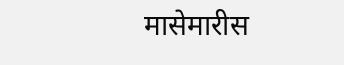मासेमारीस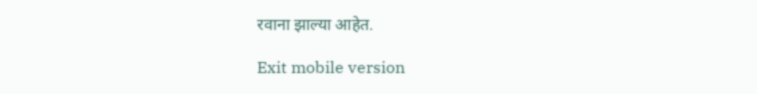रवाना झाल्या आहेत.

Exit mobile version